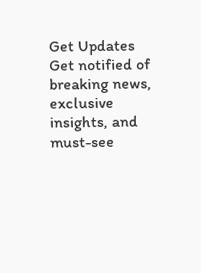Get Updates
Get notified of breaking news, exclusive insights, and must-see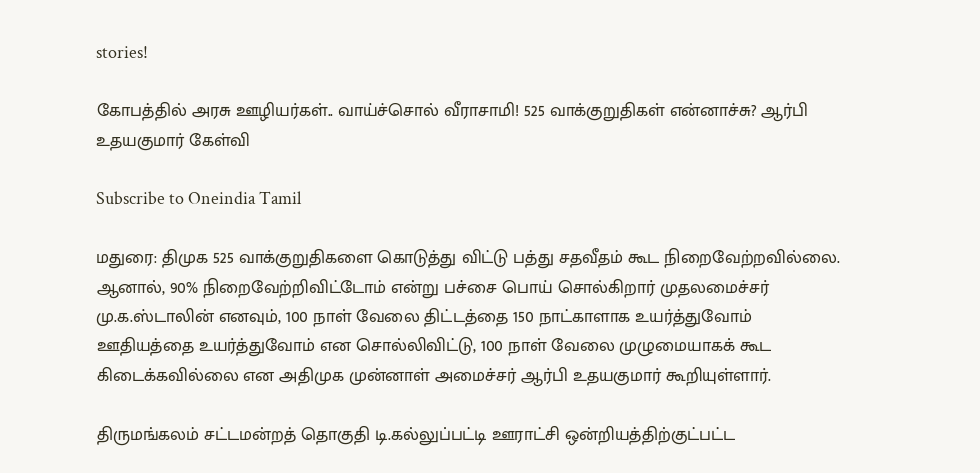stories!

கோபத்தில் அரசு ஊழியர்கள்.. வாய்ச்சொல் வீராசாமி! 525 வாக்குறுதிகள் என்னாச்சு? ஆர்பி உதயகுமார் கேள்வி

Subscribe to Oneindia Tamil

மதுரை: திமுக 525 வாக்குறுதிகளை கொடுத்து விட்டு பத்து சதவீதம் கூட நிறைவேற்றவில்லை. ஆனால், 90% நிறைவேற்றிவிட்டோம் என்று பச்சை பொய் சொல்கிறார் முதலமைச்சர் மு.க.ஸ்டாலின் எனவும், 100 நாள் வேலை திட்டத்தை 150 நாட்காளாக உயர்த்துவோம் ஊதியத்தை உயர்த்துவோம் என சொல்லிவிட்டு, 100 நாள் வேலை முழுமையாகக் கூட கிடைக்கவில்லை என அதிமுக முன்னாள் அமைச்சர் ஆர்பி உதயகுமார் கூறியுள்ளார்.

திருமங்கலம் சட்டமன்றத் தொகுதி டி.கல்லுப்பட்டி ஊராட்சி ஒன்றியத்திற்குட்பட்ட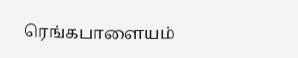ரெங்கபாளையம்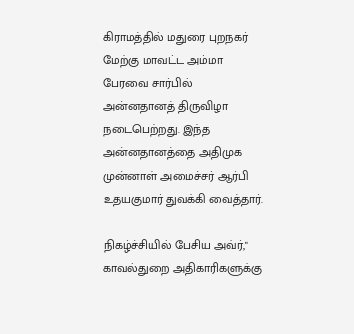கிராமத்தில் மதுரை புறநகர் மேற்கு மாவட்ட அம்மா பேரவை சார்பில் அன்னதானத் திருவிழா நடைபெற்றது. இந்த அன்னதானத்தை அதிமுக முன்னாள் அமைச்சர் ஆர்பி உதயகுமார் துவக்கி வைத்தார்.

நிகழ்ச்சியில் பேசிய அவ்ர்," காவல்துறை அதிகாரிகளுக்கு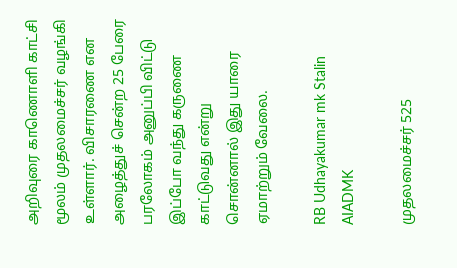அறிவுரை காணொளி காட்சி மூலம் முதலமைச்சர் வழங்கி உள்ளார். விசாரணை என அழைத்துச் சென்ற 25 பேரை பரலோகம் அனுப்பி விட்டு இப்போ வந்து கருணை காட்டுவது என்று சொன்னால் இது யாரை ஏமாற்றும் வேலை.

RB Udhayakumar mk Stalin AIADMK

முதலமைச்சர் 525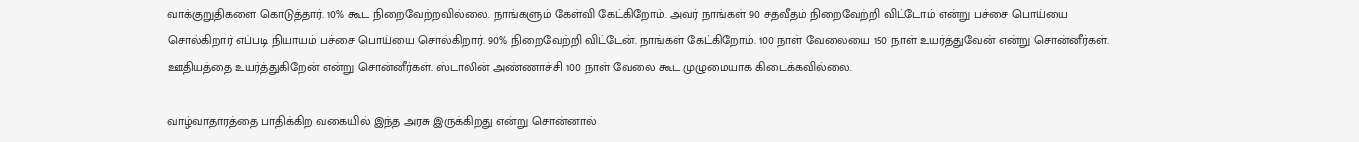வாக்குறுதிகளை கொடுத்தார். 10% கூட நிறைவேற்றவில்லை. நாங்களும் கேள்வி கேட்கிறோம். அவர் நாங்கள் 90 சதவீதம் நிறைவேற்றி விட்டோம் என்று பச்சை பொய்யை சொல்கிறார் எப்படி நியாயம் பச்சை பொய்யை சொல்கிறார். 90% நிறைவேற்றி விட்டேன். நாங்கள் கேட்கிறோம். 100 நாள் வேலையை 150 நாள் உயர்த்துவேன் என்று சொன்னீர்கள். ஊதியத்தை உயர்த்துகிறேன் என்று சொன்னீர்கள். ஸ்டாலின் அண்ணாச்சி 100 நாள் வேலை கூட முழுமையாக கிடைக்கவில்லை.

வாழ்வாதாரத்தை பாதிக்கிற வகையில் இந்த அரசு இருக்கிறது என்று சொன்னால்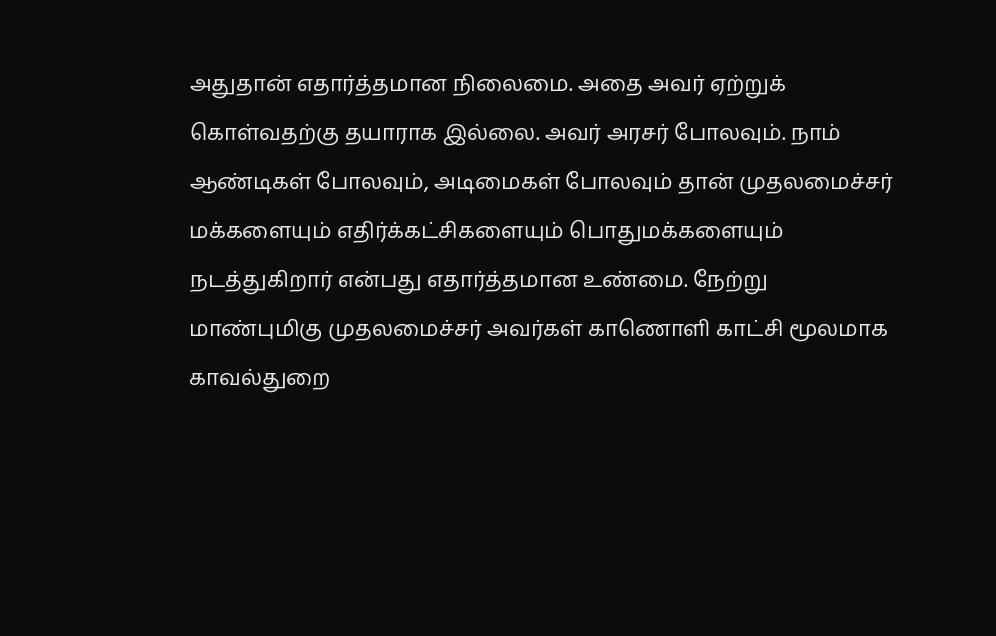அதுதான் எதார்த்தமான நிலைமை. அதை அவர் ஏற்றுக் கொள்வதற்கு தயாராக இல்லை. அவர் அரசர் போலவும். நாம் ஆண்டிகள் போலவும், அடிமைகள் போலவும் தான் முதலமைச்சர் மக்களையும் எதிர்க்கட்சிகளையும் பொதுமக்களையும் நடத்துகிறார் என்பது எதார்த்தமான உண்மை. நேற்று மாண்புமிகு முதலமைச்சர் அவர்கள் காணொளி காட்சி மூலமாக காவல்துறை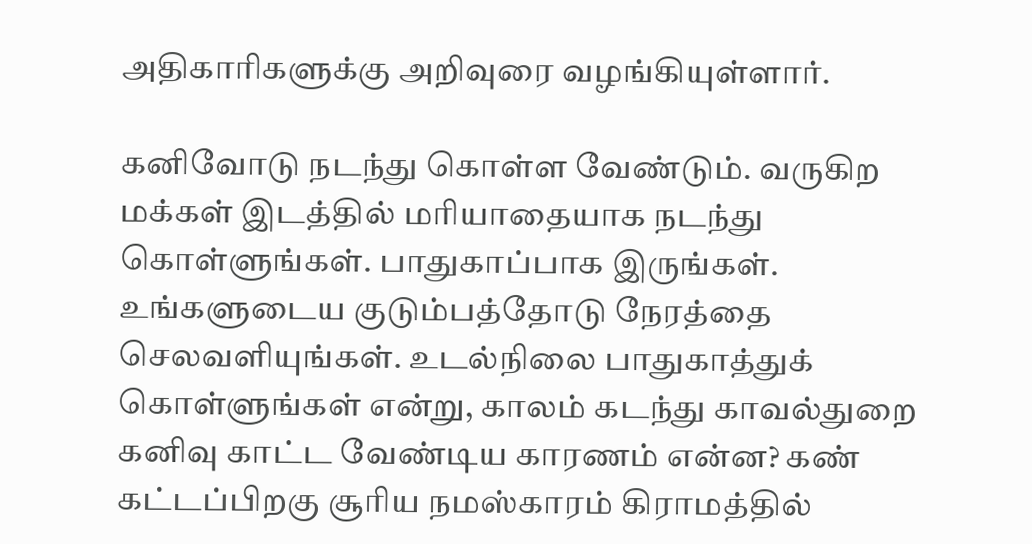அதிகாரிகளுக்கு அறிவுரை வழங்கியுள்ளார்.

கனிவோடு நடந்து கொள்ள வேண்டும். வருகிற மக்கள் இடத்தில் மரியாதையாக நடந்து கொள்ளுங்கள். பாதுகாப்பாக இருங்கள். உங்களுடைய குடும்பத்தோடு நேரத்தை செலவளியுங்கள். உடல்நிலை பாதுகாத்துக் கொள்ளுங்கள் என்று, காலம் கடந்து காவல்துறை கனிவு காட்ட வேண்டிய காரணம் என்ன? கண் கட்டப்பிறகு சூரிய நமஸ்காரம் கிராமத்தில்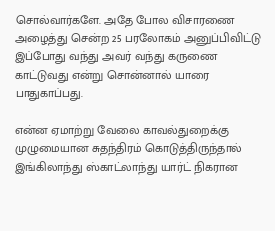சொல்வார்களே. அதே போல விசாரணை அழைத்து சென்ற 25 பரலோகம் அனுப்பிவிட்டு இப்போது வந்து அவர் வந்து கருணை காட்டுவது என்று சொன்னால் யாரை பாதுகாப்பது.

என்ன ஏமாற்று வேலை காவல்துறைக்கு முழுமையான சுதந்திரம் கொடுத்திருந்தால் இங்கிலாந்து ஸ்காட்லாந்து யார்ட் நிகரான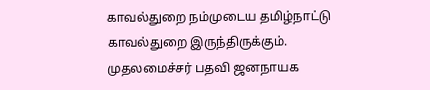காவல்துறை நம்முடைய தமிழ்நாட்டு காவல்துறை இருந்திருக்கும். முதலமைச்சர் பதவி ஜனநாயக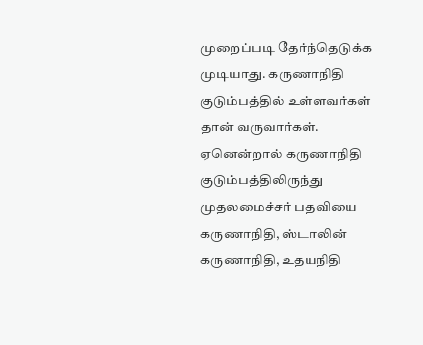முறைப்படி தேர்ந்தெடுக்க முடியாது. கருணாநிதி குடும்பத்தில் உள்ளவர்கள் தான் வருவார்கள். ஏனென்றால் கருணாநிதி குடும்பத்திலிருந்து முதலமைச்சர் பதவியை கருணாநிதி, ஸ்டாலின் கருணாநிதி, உதயநிதி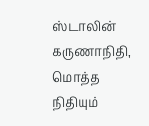ஸ்டாலின் கருணாநிதி, மொத்த நிதியும்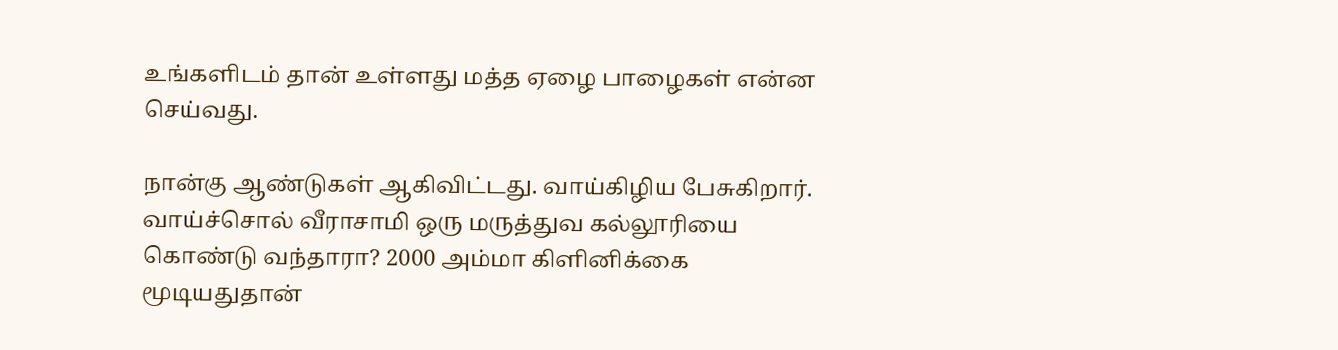உங்களிடம் தான் உள்ளது மத்த ஏழை பாழைகள் என்ன செய்வது.

நான்கு ஆண்டுகள் ஆகிவிட்டது. வாய்கிழிய பேசுகிறார். வாய்ச்சொல் வீராசாமி ஒரு மருத்துவ கல்லூரியை கொண்டு வந்தாரா? 2000 அம்மா கிளினிக்கை மூடியதுதான்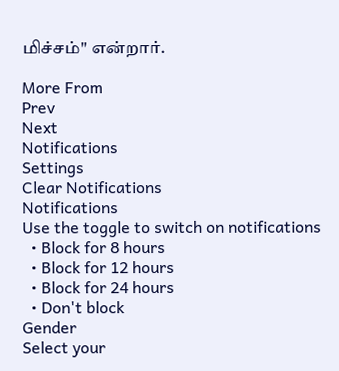மிச்சம்" என்றார்.

More From
Prev
Next
Notifications
Settings
Clear Notifications
Notifications
Use the toggle to switch on notifications
  • Block for 8 hours
  • Block for 12 hours
  • Block for 24 hours
  • Don't block
Gender
Select your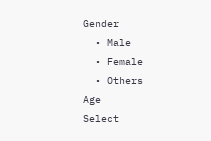Gender
  • Male
  • Female
  • Others
Age
Select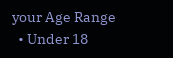your Age Range
  • Under 18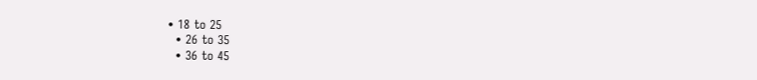• 18 to 25
  • 26 to 35
  • 36 to 45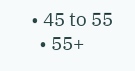• 45 to 55
  • 55+